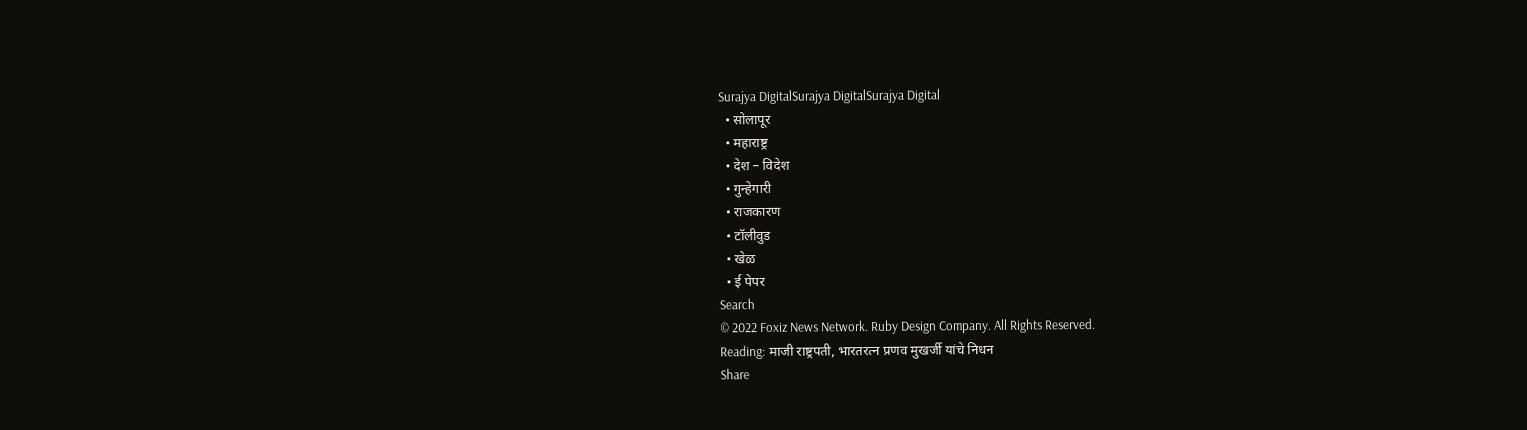Surajya DigitalSurajya DigitalSurajya Digital
  • सोलापूर
  • महाराष्ट्र
  • देश – विदेश
  • गुन्हेगारी
  • राजकारण
  • टॉलीवुड
  • खेळ
  • ई पेपर
Search
© 2022 Foxiz News Network. Ruby Design Company. All Rights Reserved.
Reading: माजी राष्ट्रपती, भारतरत्न प्रणव मुखर्जी यांचे निधन
Share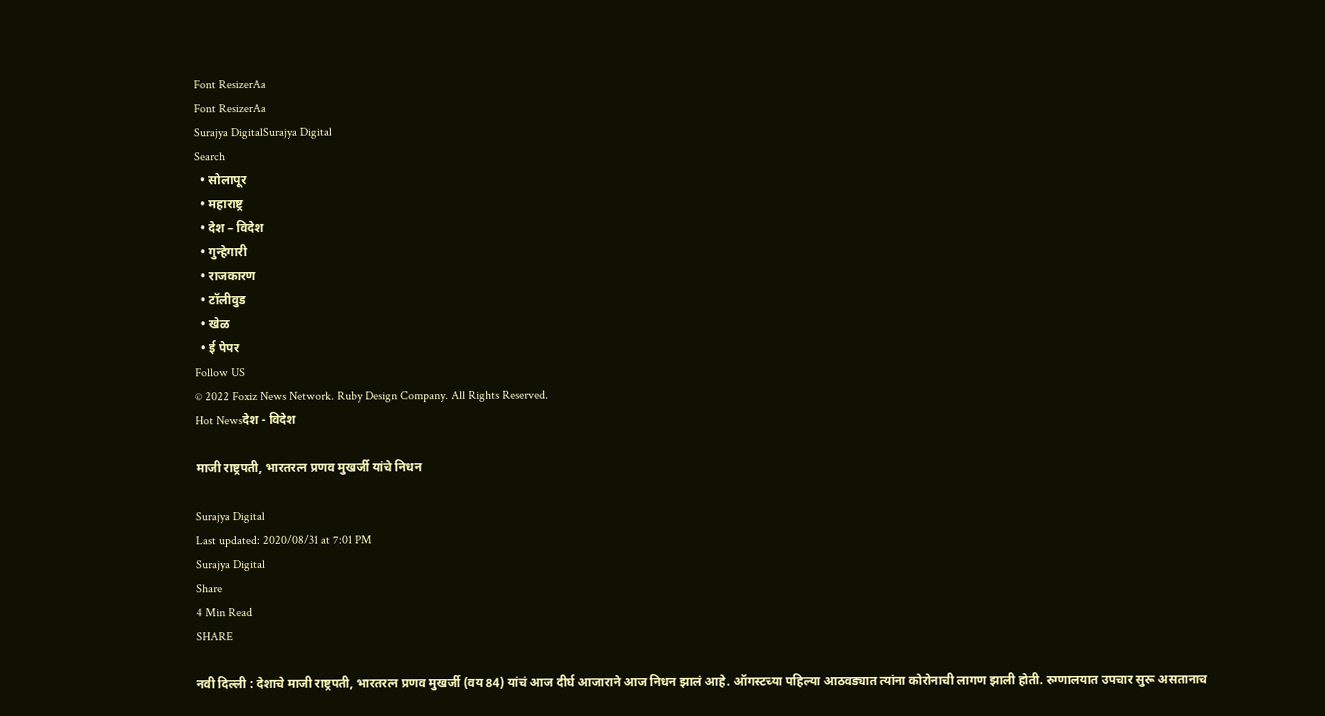Font ResizerAa
Font ResizerAa
Surajya DigitalSurajya Digital
Search
  • सोलापूर
  • महाराष्ट्र
  • देश – विदेश
  • गुन्हेगारी
  • राजकारण
  • टॉलीवुड
  • खेळ
  • ई पेपर
Follow US
© 2022 Foxiz News Network. Ruby Design Company. All Rights Reserved.
Hot Newsदेश - विदेश

माजी राष्ट्रपती, भारतरत्न प्रणव मुखर्जी यांचे निधन

Surajya Digital
Last updated: 2020/08/31 at 7:01 PM
Surajya Digital
Share
4 Min Read
SHARE

नवी दिल्ली : देशाचे माजी राष्ट्रपती, भारतरत्न प्रणव मुखर्जी (वय 84) यांचं आज दीर्घ आजाराने आज निधन झालं आहे. ऑगस्टच्या पहिल्या आठवड्यात त्यांना कोरोनाची लागण झाली होती. रुग्णालयात उपचार सुरू असतानाच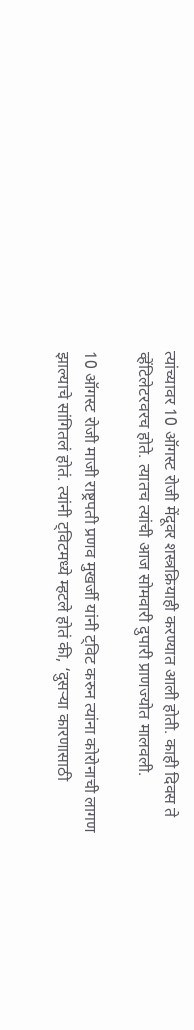त्यांच्यावर 10 ऑगस्ट रोजी मेंदूवर शस्त्रक्रियाही करण्यात आली होती. काही दिवस ते व्हेंटिलेटरवरच होते. त्यातच त्यांची आज सोमवारी दुपारी प्राणज्योत मालवली.

10 ऑगस्ट रोजी माजी राष्ट्रपती प्रणव मुखर्जी यांनी ट्विट करुन त्यांना कोरोनाची लागण झाल्याचे सांगितलं होतं. त्यांनी ट्विटमध्ये म्हटले होतं की, ‘दुसऱ्या कारणासाठी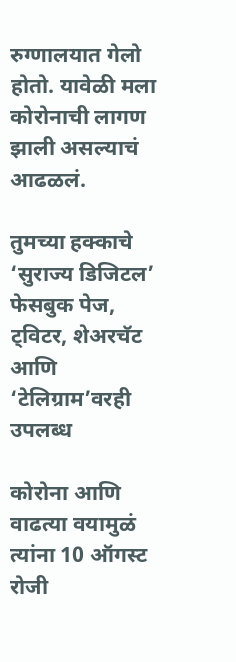रुग्णालयात गेलो होतो. यावेळी मला कोरोनाची लागण झाली असल्याचं आढळलं.

तुमच्या हक्काचे ‘सुराज्य डिजिटल’ फेसबुक पेज, ट्विटर, शेअरचॅट आणि ‘टेलिग्राम’वरही उपलब्ध

कोरोना आणि वाढत्या वयामुळं त्यांना 10 ऑगस्ट रोजी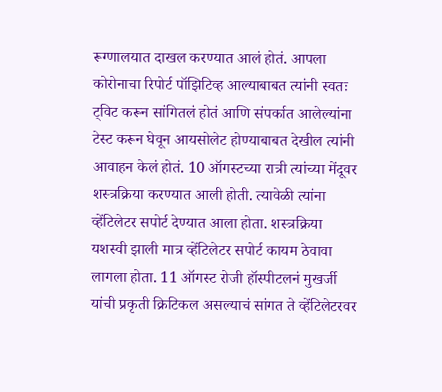रूग्णालयात दाखल करण्यात आलं होतं. आपला कोरोनाचा रिपोर्ट पॉझिटिव्ह आल्याबाबत त्यांनी स्वतः ट्विट करून सांगितलं होतं आणि संपर्कात आलेल्यांना टेस्ट करून घेवून आयसोलेट होण्याबाबत देखील त्यांनी आवाहन केलं होतं. 10 ऑगस्टच्या रात्री त्यांच्या मेंदूवर शस्त्रक्रिया करण्यात आली होती. त्यावेळी त्यांना व्हेंटिलेटर सपोर्ट देण्यात आला होता. शस्त्रक्रिया यशस्वी झाली मात्र व्हेंटिलेटर सपोर्ट कायम ठेवावा लागला होता. 11 ऑगस्ट रोजी हॉस्पीटलनं मुखर्जी यांची प्रकृती क्रिटिकल असल्याचं सांगत ते व्हेंटिलेटरवर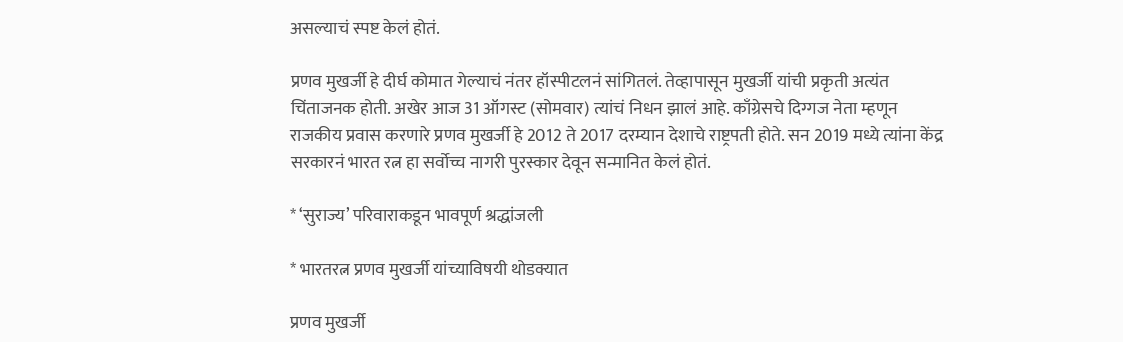असल्याचं स्पष्ट केलं होतं.

प्रणव मुखर्जी हे दीर्घ कोमात गेल्याचं नंतर हॉस्पीटलनं सांगितलं. तेव्हापासून मुखर्जी यांची प्रकृती अत्यंत चिंताजनक होती. अखेर आज 31 ऑगस्ट (सोमवार) त्यांचं निधन झालं आहे. काँग्रेसचे दिग्गज नेता म्हणून राजकीय प्रवास करणारे प्रणव मुखर्जी हे 2012 ते 2017 दरम्यान देशाचे राष्ट्रपती होते. सन 2019 मध्ये त्यांना केंद्र सरकारनं भारत रत्न हा सर्वोच्च नागरी पुरस्कार देवून सन्मानित केलं होतं.

* ‘सुराज्य’ परिवाराकडून भावपूर्ण श्रद्धांजली

* भारतरत्न प्रणव मुखर्जी यांच्याविषयी थोडक्यात

प्रणव मुखर्जी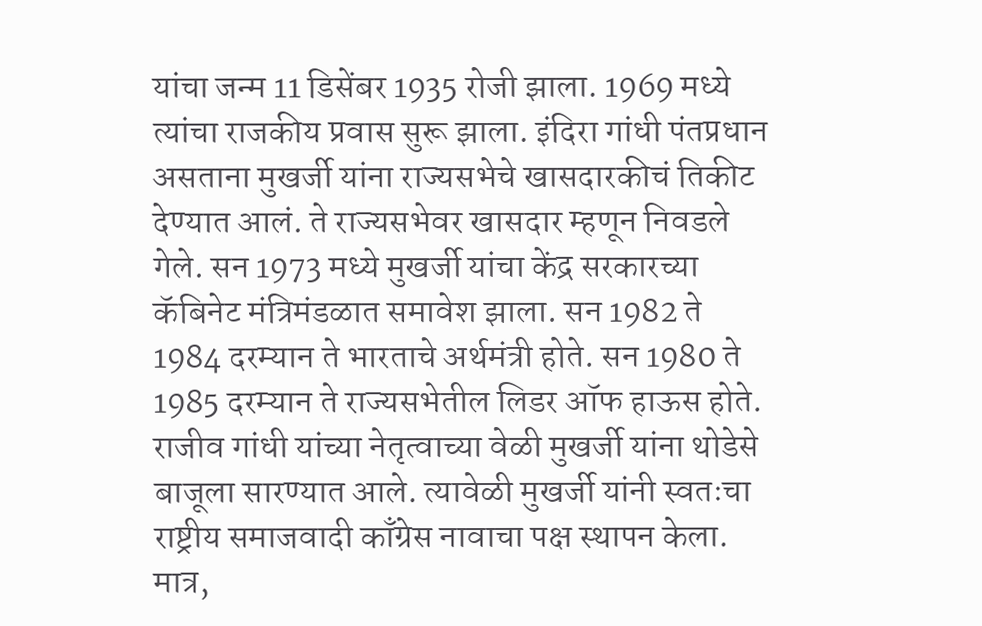यांचा जन्म 11 डिसेंबर 1935 रोजी झाला. 1969 मध्ये त्यांचा राजकीय प्रवास सुरू झाला. इंदिरा गांधी पंतप्रधान असताना मुखर्जी यांना राज्यसभेचे खासदारकीचं तिकीट देण्यात आलं. ते राज्यसभेवर खासदार म्हणून निवडले गेले. सन 1973 मध्ये मुखर्जी यांचा केंद्र सरकारच्या कॅबिनेट मंत्रिमंडळात समावेश झाला. सन 1982 ते 1984 दरम्यान ते भारताचे अर्थमंत्री होते. सन 1980 ते 1985 दरम्यान ते राज्यसभेतील लिडर ऑफ हाऊस होते. राजीव गांधी यांच्या नेतृत्वाच्या वेळी मुखर्जी यांना थोडेसे बाजूला सारण्यात आले. त्यावेळी मुखर्जी यांनी स्वतःचा राष्ट्रीय समाजवादी काँग्रेस नावाचा पक्ष स्थापन केला. मात्र,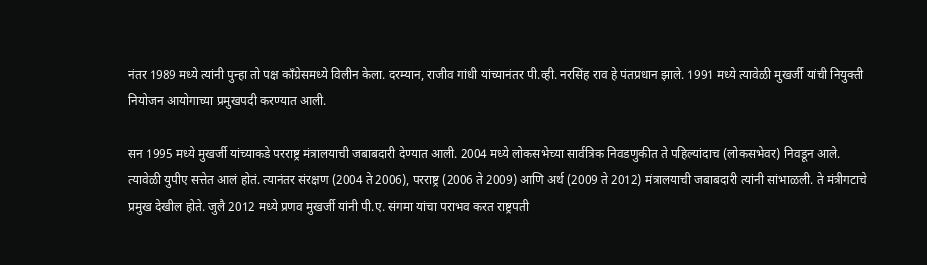नंतर 1989 मध्ये त्यांनी पुन्हा तो पक्ष काँग्रेसमध्ये विलीन केला. दरम्यान, राजीव गांधी यांच्यानंतर पी.व्ही. नरसिंह राव हे पंतप्रधान झाले. 1991 मध्ये त्यावेळी मुखर्जी यांची नियुक्ती नियोजन आयोगाच्या प्रमुखपदी करण्यात आली.

सन 1995 मध्ये मुखर्जी यांच्याकडे परराष्ट्र मंत्रालयाची जबाबदारी देण्यात आली. 2004 मध्ये लोकसभेच्या सार्वत्रिक निवडणुकीत ते पहिल्यांदाच (लोकसभेवर) निवडून आले. त्यावेळी युपीए सत्तेत आलं होतं. त्यानंतर संरक्षण (2004 ते 2006), परराष्ट्र (2006 ते 2009) आणि अर्थ (2009 ते 2012) मंत्रालयाची जबाबदारी त्यांनी सांभाळली. ते मंत्रीगटाचे प्रमुख देखील होते. जुलै 2012 मध्ये प्रणव मुखर्जी यांनी पी.ए. संगमा यांचा पराभव करत राष्ट्रपती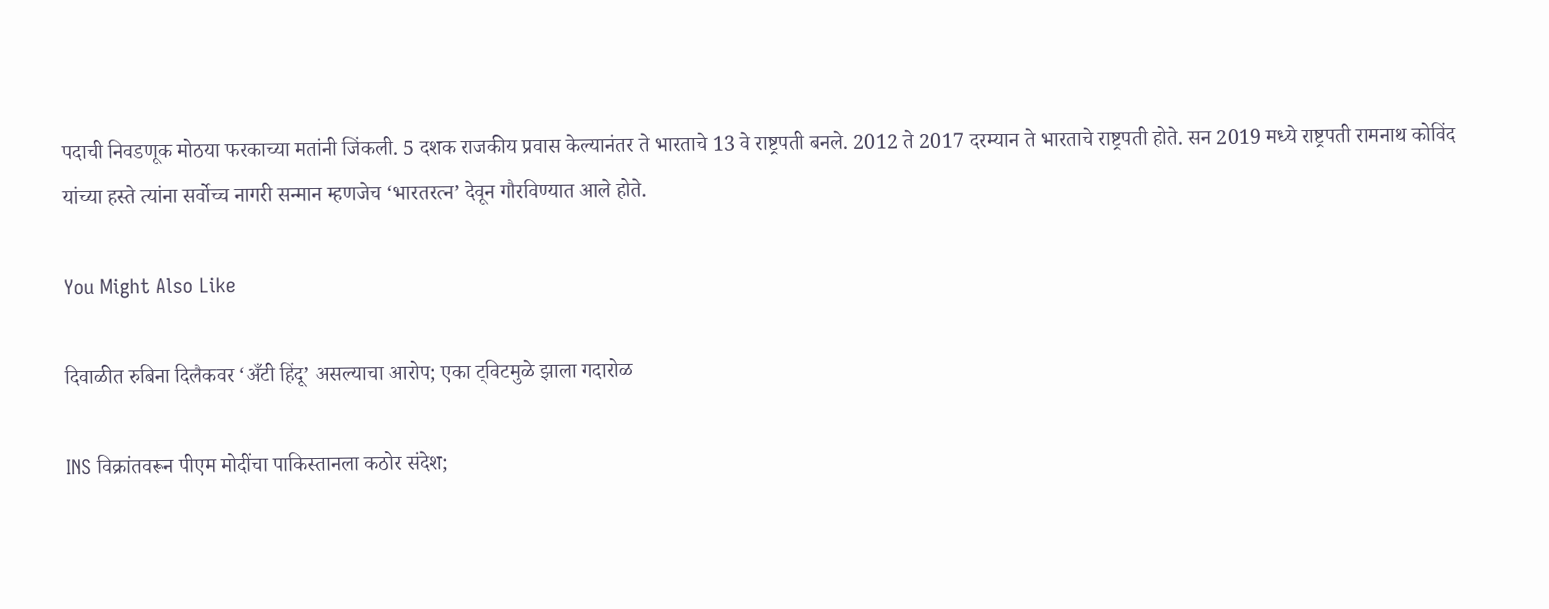पदाची निवडणूक मोठया फरकाच्या मतांनी जिंकली. 5 दशक राजकीय प्रवास केल्यानंतर ते भारताचे 13 वे राष्ट्रपती बनले. 2012 ते 2017 दरम्यान ते भारताचे राष्ट्रपती होते. सन 2019 मध्ये राष्ट्रपती रामनाथ कोविंद यांच्या हस्ते त्यांना सर्वोच्च नागरी सन्मान म्हणजेच ‘भारतरत्न’ देवून गौरविण्यात आले होते.

You Might Also Like

दिवाळीत रुबिना दिलैकवर ‘अँटी हिंदू’ असल्याचा आरोप; एका ट्विटमुळे झाला गदारोळ

INS विक्रांतवरून पीएम मोदींचा पाकिस्तानला कठोर संदेश;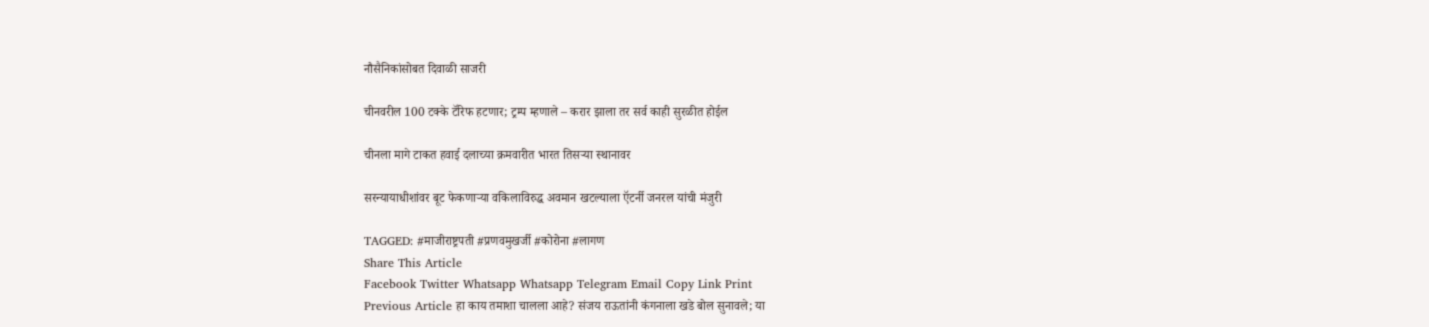नौसैनिकांसोबत दिवाळी साजरी

चीनवरील 100 टक्के टॅरिफ हटणार; ट्रम्प म्हणाले – करार झाला तर सर्व काही सुरळीत होईल

चीनला मागे टाकत हवाई दलाच्या क्रमवारीत भारत तिसऱ्या स्थानावर

सरन्यायाधीशांवर बूट फेकणाऱ्या वकिलाविरुद्ध अवमान खटल्याला ऍटर्नी जनरल यांची मंजुरी

TAGGED: #माजीराष्ट्रपती #प्रणवमुखर्जी #कोरोना #लागण
Share This Article
Facebook Twitter Whatsapp Whatsapp Telegram Email Copy Link Print
Previous Article हा काय तमाशा चालला आहे? संजय राऊतांनी कंगनाला खडे बोल सुनावले; या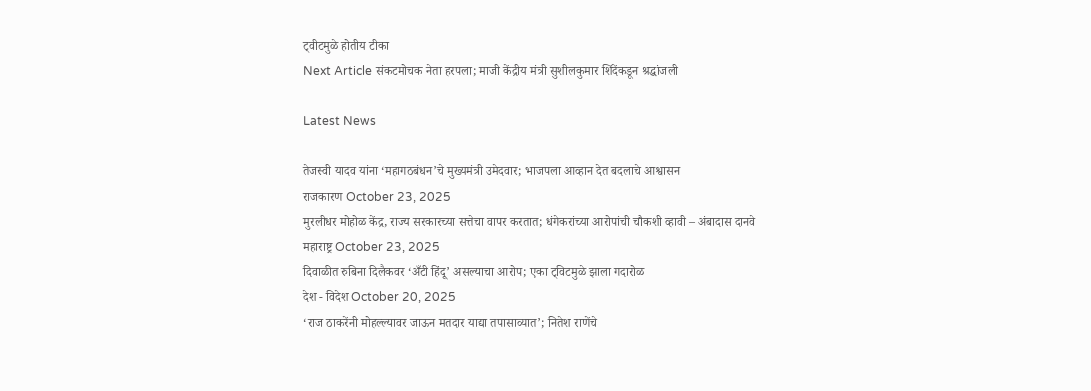ट्वीटमुळे होतीय टीका
Next Article संकटमोचक नेता हरपला; माजी केंद्रीय मंत्री सुशीलकुमार शिंदेंकडून श्रद्धांजली

Latest News

तेजस्वी यादव यांना ‘महागठबंधन’चे मुख्यमंत्री उमेदवार; भाजपला आव्हान देत बदलाचे आश्वासन
राजकारण October 23, 2025
मुरलीधर मोहोळ केंद्र, राज्य सरकारच्या सत्तेचा वापर करतात; धंगेकरांच्या आरोपांची चौकशी व्हावी – अंबादास दानवे
महाराष्ट्र October 23, 2025
दिवाळीत रुबिना दिलैकवर ‘अँटी हिंदू’ असल्याचा आरोप; एका ट्विटमुळे झाला गदारोळ
देश - विदेश October 20, 2025
‘राज ठाकरेंनी मोहल्ल्यावर जाऊन मतदार याद्या तपासाव्यात’; नितेश राणेंचे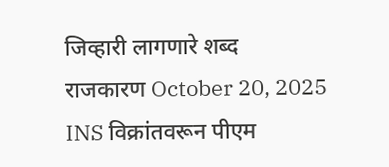जिव्हारी लागणारे शब्द
राजकारण October 20, 2025
INS विक्रांतवरून पीएम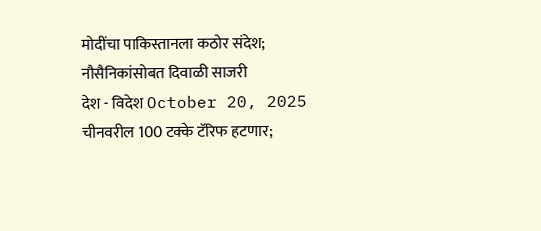मोदींचा पाकिस्तानला कठोर संदेश; नौसैनिकांसोबत दिवाळी साजरी
देश - विदेश October 20, 2025
चीनवरील 100 टक्के टॅरिफ हटणार;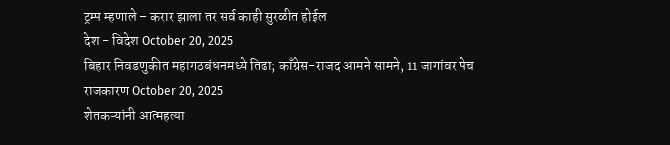ट्रम्प म्हणाले – करार झाला तर सर्व काही सुरळीत होईल
देश - विदेश October 20, 2025
बिहार निवडणुकीत महागठबंधनमध्ये तिढा; काँग्रेस-राजद आमने सामने, 11 जागांवर पेच
राजकारण October 20, 2025
शेतकऱ्यांनी आत्महत्या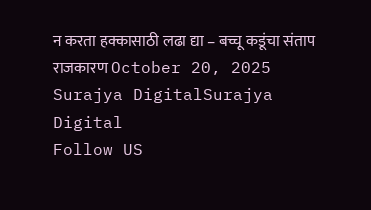न करता हक्कासाठी लढा द्या – बच्चू कडूंचा संताप
राजकारण October 20, 2025
Surajya DigitalSurajya Digital
Follow US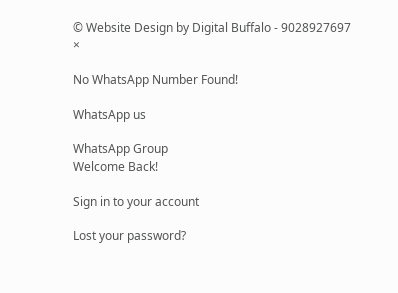© Website Design by Digital Buffalo - 9028927697
×

No WhatsApp Number Found!

WhatsApp us

WhatsApp Group
Welcome Back!

Sign in to your account

Lost your password?